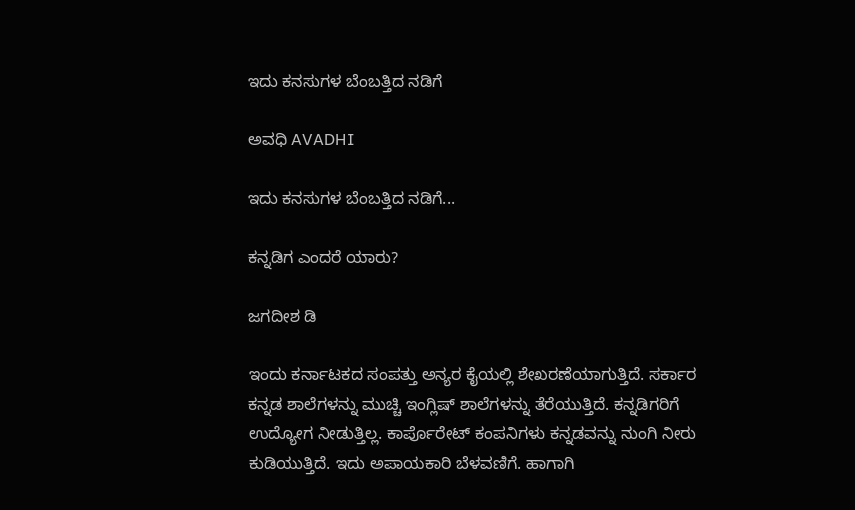ಇದು ಕನಸುಗಳ ಬೆಂಬತ್ತಿದ ನಡಿಗೆ‍

ಅವಧಿ AVADHI

ಇದು ಕನಸುಗಳ ಬೆಂಬತ್ತಿದ ನಡಿಗೆ...

ಕನ್ನಡಿಗ ಎಂದರೆ ಯಾರು?

ಜಗದೀಶ ಡಿ

ಇಂದು ಕರ್ನಾಟಕದ ಸಂಪತ್ತು ಅನ್ಯರ ಕೈಯಲ್ಲಿ ಶೇಖರಣೆಯಾಗುತ್ತಿದೆ. ಸರ್ಕಾರ ಕನ್ನಡ ಶಾಲೆಗಳನ್ನು ಮುಚ್ಚಿ ಇಂಗ್ಲಿಷ್ ಶಾಲೆಗಳನ್ನು ತೆರೆಯುತ್ತಿದೆ. ಕನ್ನಡಿಗರಿಗೆ ಉದ್ಯೋಗ ನೀಡುತ್ತಿಲ್ಲ. ಕಾರ್ಪೊರೇಟ್ ಕಂಪನಿಗಳು ಕನ್ನಡವನ್ನು ನುಂಗಿ ನೀರು ಕುಡಿಯುತ್ತಿದೆ. ಇದು ಅಪಾಯಕಾರಿ ಬೆಳವಣಿಗೆ. ಹಾಗಾಗಿ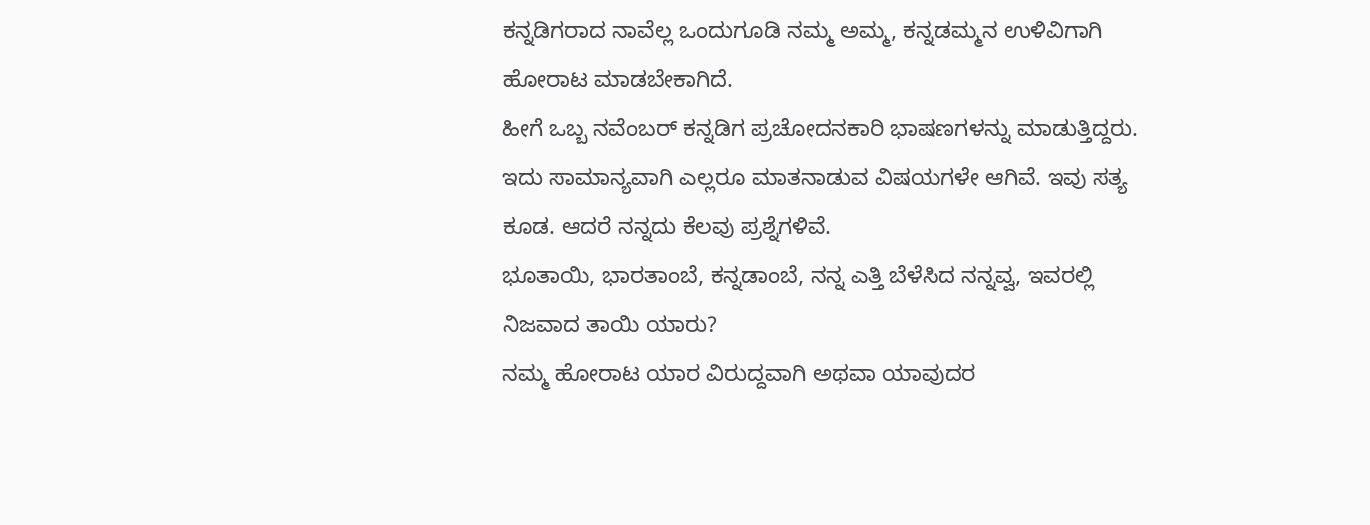ಕನ್ನಡಿಗರಾದ ನಾವೆಲ್ಲ ಒಂದುಗೂಡಿ ನಮ್ಮ ಅಮ್ಮ, ಕನ್ನಡಮ್ಮನ ಉಳಿವಿಗಾಗಿ ಹೋರಾಟ ಮಾಡಬೇಕಾಗಿದೆ.
ಹೀಗೆ ಒಬ್ಬ ನವೆಂಬರ್ ಕನ್ನಡಿಗ ಪ್ರಚೋದನಕಾರಿ ಭಾಷಣಗಳನ್ನು ಮಾಡುತ್ತಿದ್ದರು. ಇದು ಸಾಮಾನ್ಯವಾಗಿ ಎಲ್ಲರೂ ಮಾತನಾಡುವ ವಿಷಯಗಳೇ ಆಗಿವೆ. ಇವು ಸತ್ಯ ಕೂಡ. ಆದರೆ ನನ್ನದು ಕೆಲವು ಪ್ರಶ್ನೆಗಳಿವೆ.
ಭೂತಾಯಿ, ಭಾರತಾಂಬೆ, ಕನ್ನಡಾಂಬೆ, ನನ್ನ ಎತ್ತಿ ಬೆಳೆಸಿದ ನನ್ನವ್ವ, ಇವರಲ್ಲಿ ನಿಜವಾದ ತಾಯಿ ಯಾರು?
ನಮ್ಮ ಹೋರಾಟ ಯಾರ ವಿರುದ್ದವಾಗಿ ಅಥವಾ ಯಾವುದರ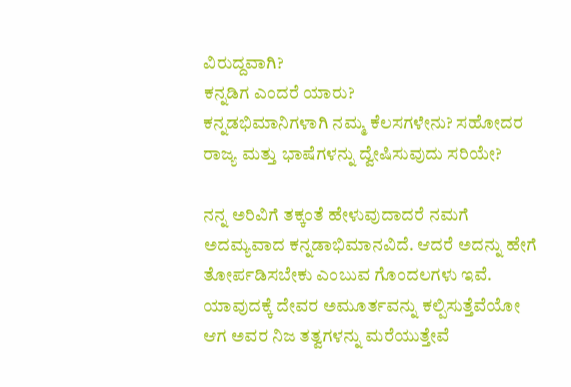ವಿರುದ್ದವಾಗಿ?
ಕನ್ನಡಿಗ ಎಂದರೆ ಯಾರು?
ಕನ್ನಡಭಿಮಾನಿಗಳಾಗಿ ನಮ್ಮ ಕೆಲಸಗಳೇನು? ಸಹೋದರ ರಾಜ್ಯ ಮತ್ತು ಭಾಷೆಗಳನ್ನು ದ್ವೇಷಿಸುವುದು ಸರಿಯೇ?

ನನ್ನ ಅರಿವಿಗೆ ತಕ್ಕಂತೆ ಹೇಳುವುದಾದರೆ ನಮಗೆ ಅದಮ್ಯವಾದ ಕನ್ನಡಾಭಿಮಾನವಿದೆ. ಆದರೆ ಅದನ್ನು ಹೇಗೆ ತೋರ್ಪಡಿಸಬೇಕು ಎಂಬುವ ಗೊಂದಲಗಳು ಇವೆ. ಯಾವುದಕ್ಕೆ ದೇವರ ಅಮೂರ್ತವನ್ನು ಕಲ್ಪಿಸುತ್ತೆವೆಯೋ ಆಗ ಅವರ ನಿಜ ತತ್ವಗಳನ್ನು ಮರೆಯುತ್ತೇವೆ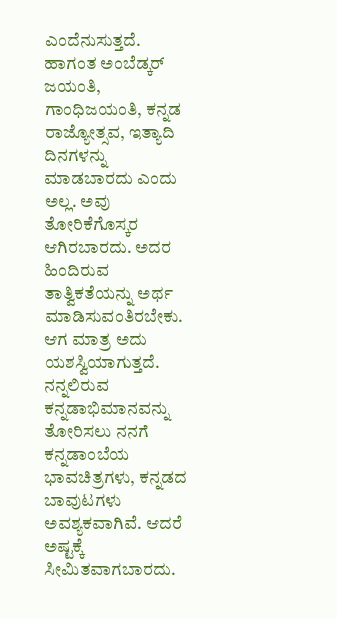ಎಂದೆನುಸುತ್ತದೆ. ಹಾಗಂತ ಅಂಬೆಡ್ಕರ್ ಜಯಂತಿ, ಗಾಂಧಿಜಯಂತಿ, ಕನ್ನಡ ರಾಜ್ಯೋತ್ಸವ, ಇತ್ಯಾದಿ ದಿನಗಳನ್ನು ಮಾಡಬಾರದು ಎಂದು ಅಲ್ಲ. ಅವು ತೋರಿಕೆಗೊಸ್ಕರ ಆಗಿರಬಾರದು. ಅದರ ಹಿಂದಿರುವ ತಾತ್ವಿಕತೆಯನ್ನು ಅರ್ಥ ಮಾಡಿಸುವಂತಿರಬೇಕು. ಆಗ ಮಾತ್ರ ಅದು ಯಶಸ್ವಿಯಾಗುತ್ತದೆ. ನನ್ನಲಿರುವ ಕನ್ನಡಾಭಿಮಾನವನ್ನು ತೋರಿಸಲು ನನಗೆ ಕನ್ನಡಾಂಬೆಯ ಭಾವಚಿತ್ರಗಳು, ಕನ್ನಡದ ಬಾವುಟಗಳು ಅವಶ್ಯಕವಾಗಿವೆ. ಆದರೆ ಅಷ್ಟಕ್ಕೆ ಸೀಮಿತವಾಗಬಾರದು.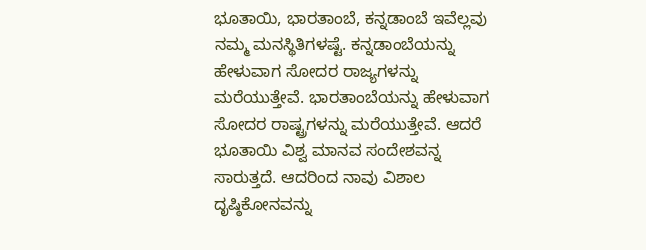ಭೂತಾಯಿ, ಭಾರತಾಂಬೆ, ಕನ್ನಡಾಂಬೆ ಇವೆಲ್ಲವು ನಮ್ಮ ಮನಸ್ಥಿತಿಗಳಷ್ಟೆ. ಕನ್ನಡಾಂಬೆಯನ್ನು ಹೇಳುವಾಗ ಸೋದರ ರಾಜ್ಯಗಳನ್ನು ಮರೆಯುತ್ತೇವೆ. ಭಾರತಾಂಬೆಯನ್ನು ಹೇಳುವಾಗ ಸೋದರ ರಾಷ್ಟ್ರಗಳನ್ನು ಮರೆಯುತ್ತೇವೆ. ಆದರೆ ಭೂತಾಯಿ ವಿಶ್ವ ಮಾನವ ಸಂದೇಶವನ್ನ ಸಾರುತ್ತದೆ. ಆದರಿಂದ ನಾವು ವಿಶಾಲ ದೃಷ್ಠಿಕೋನವನ್ನು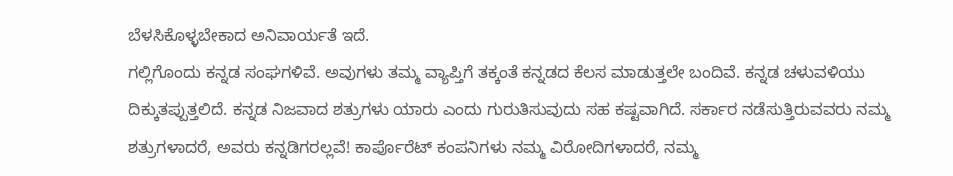ಬೆಳಸಿಕೊಳ್ಳಬೇಕಾದ ಅನಿವಾರ್ಯತೆ ಇದೆ.
ಗಲ್ಲಿಗೊಂದು ಕನ್ನಡ ಸಂಘಗಳಿವೆ. ಅವುಗಳು ತಮ್ಮ ವ್ಯಾಪ್ತಿಗೆ ತಕ್ಕಂತೆ ಕನ್ನಡದ ಕೆಲಸ ಮಾಡುತ್ತಲೇ ಬಂದಿವೆ. ಕನ್ನಡ ಚಳುವಳಿಯು ದಿಕ್ಕುತಪ್ಪುತ್ತಲಿದೆ. ಕನ್ನಡ ನಿಜವಾದ ಶತ್ರುಗಳು ಯಾರು ಎಂದು ಗುರುತಿಸುವುದು ಸಹ ಕಷ್ಟವಾಗಿದೆ. ಸರ್ಕಾರ ನಡೆಸುತ್ತಿರುವವರು ನಮ್ಮ ಶತ್ರುಗಳಾದರೆ, ಅವರು ಕನ್ನಡಿಗರಲ್ಲವೆ! ಕಾರ್ಪೊರೆಟ್ ಕಂಪನಿಗಳು ನಮ್ಮ ವಿರೋದಿಗಳಾದರೆ, ನಮ್ಮ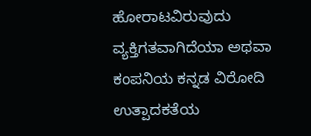ಹೋರಾಟವಿರುವುದು ವ್ಯಕ್ತಿಗತವಾಗಿದೆಯಾ ಅಥವಾ ಕಂಪನಿಯ ಕನ್ನಡ ವಿರೋದಿ ಉತ್ಪಾದಕತೆಯ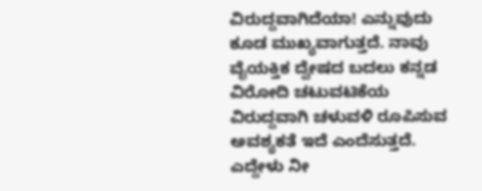ವಿರುದ್ದವಾಗಿದೆಯಾ! ಎನ್ನುವುದು ಕೂಡ ಮುಖ್ಯವಾಗುತ್ತದೆ. ನಾವು ವೈಯಕ್ತಿಕ ದ್ವೇಷದ ಬದಲು ಕನ್ನಡ ವಿರೋದಿ ಚಟುವಟಿಕೆಯ ವಿರುದ್ದವಾಗಿ ಚಳುವಳಿ ರೂಪಿಸುವ ಅವಶ್ಯಕತೆ ಇದೆ ಎಂದೆಸುತ್ತದೆ.
ಎದ್ದೇಳು ನೀ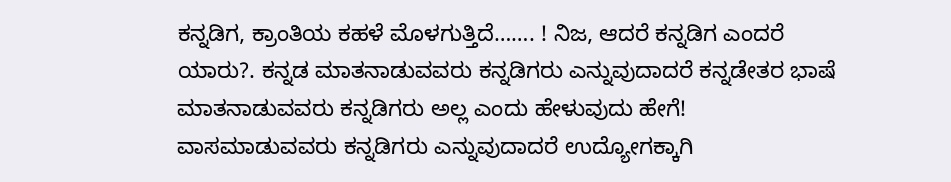ಕನ್ನಡಿಗ, ಕ್ರಾಂತಿಯ ಕಹಳೆ ಮೊಳಗುತ್ತಿದೆ……. ! ನಿಜ, ಆದರೆ ಕನ್ನಡಿಗ ಎಂದರೆ ಯಾರು?. ಕನ್ನಡ ಮಾತನಾಡುವವರು ಕನ್ನಡಿಗರು ಎನ್ನುವುದಾದರೆ ಕನ್ನಡೇತರ ಭಾಷೆ ಮಾತನಾಡುವವರು ಕನ್ನಡಿಗರು ಅಲ್ಲ ಎಂದು ಹೇಳುವುದು ಹೇಗೆ! ವಾಸಮಾಡುವವರು ಕನ್ನಡಿಗರು ಎನ್ನುವುದಾದರೆ ಉದ್ಯೋಗಕ್ಕಾಗಿ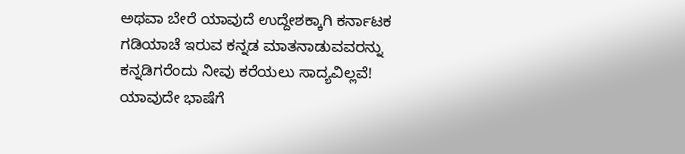ಅಥವಾ ಬೇರೆ ಯಾವುದೆ ಉದ್ದೇಶಕ್ಕಾಗಿ ಕರ್ನಾಟಕ ಗಡಿಯಾಚೆ ಇರುವ ಕನ್ನಡ ಮಾತನಾಡುವವರನ್ನು ಕನ್ನಡಿಗರೆಂದು ನೀವು ಕರೆಯಲು ಸಾದ್ಯವಿಲ್ಲವೆ! ಯಾವುದೇ ಭಾಷೆಗೆ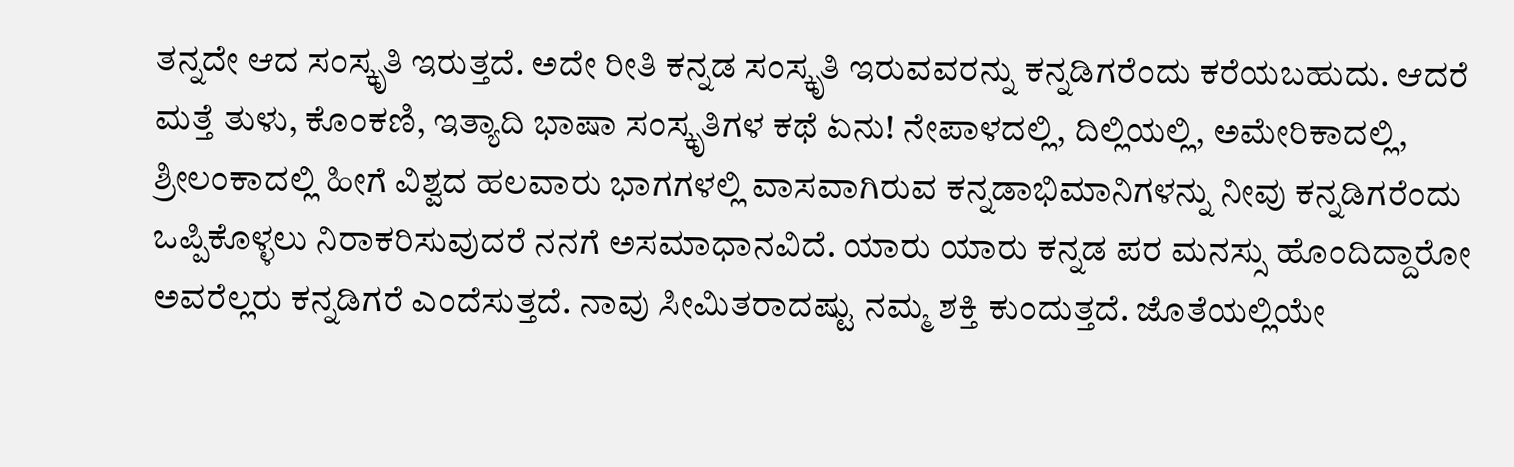ತನ್ನದೇ ಆದ ಸಂಸ್ಕೃತಿ ಇರುತ್ತದೆ. ಅದೇ ರೀತಿ ಕನ್ನಡ ಸಂಸ್ಕೃತಿ ಇರುವವರನ್ನು ಕನ್ನಡಿಗರೆಂದು ಕರೆಯಬಹುದು. ಆದರೆ ಮತ್ತೆ ತುಳು, ಕೊಂಕಣಿ, ಇತ್ಯಾದಿ ಭಾಷಾ ಸಂಸ್ಕೃತಿಗಳ ಕಥೆ ಏನು! ನೇಪಾಳದಲ್ಲಿ, ದಿಲ್ಲಿಯಲ್ಲಿ, ಅಮೇರಿಕಾದಲ್ಲಿ, ಶ್ರೀಲಂಕಾದಲ್ಲಿ ಹೀಗೆ ವಿಶ್ವದ ಹಲವಾರು ಭಾಗಗಳಲ್ಲಿ ವಾಸವಾಗಿರುವ ಕನ್ನಡಾಭಿಮಾನಿಗಳನ್ನು ನೀವು ಕನ್ನಡಿಗರೆಂದು ಒಪ್ಪಿಕೊಳ್ಳಲು ನಿರಾಕರಿಸುವುದರೆ ನನಗೆ ಅಸಮಾಧಾನವಿದೆ. ಯಾರು ಯಾರು ಕನ್ನಡ ಪರ ಮನಸ್ಸು ಹೊಂದಿದ್ದಾರೋ ಅವರೆಲ್ಲರು ಕನ್ನಡಿಗರೆ ಎಂದೆಸುತ್ತದೆ. ನಾವು ಸೀಮಿತರಾದಷ್ಟು ನಮ್ಮ ಶಕ್ತಿ ಕುಂದುತ್ತದೆ. ಜೊತೆಯಲ್ಲಿಯೇ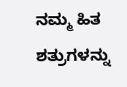ನಮ್ಮ ಹಿತ ಶತ್ರುಗಳನ್ನು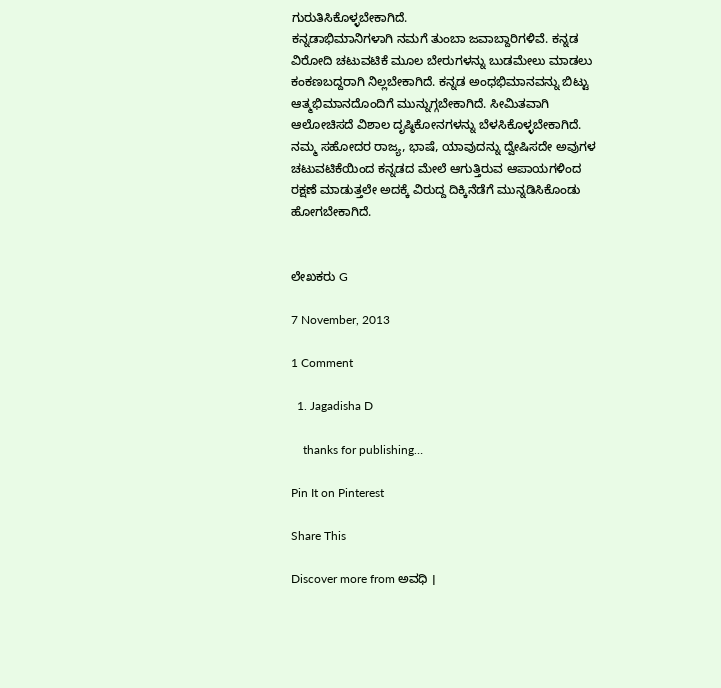ಗುರುತಿಸಿಕೊಳ್ಳಬೇಕಾಗಿದೆ.
ಕನ್ನಡಾಭಿಮಾನಿಗಳಾಗಿ ನಮಗೆ ತುಂಬಾ ಜವಾಬ್ದಾರಿಗಳಿವೆ. ಕನ್ನಡ ವಿರೋದಿ ಚಟುವಟಿಕೆ ಮೂಲ ಬೇರುಗಳನ್ನು ಬುಡಮೇಲು ಮಾಡಲು ಕಂಕಣಬದ್ದರಾಗಿ ನಿಲ್ಲಬೇಕಾಗಿದೆ. ಕನ್ನಡ ಅಂಧಭಿಮಾನವನ್ನು ಬಿಟ್ಟು ಆತ್ಮಭಿಮಾನದೊಂದಿಗೆ ಮುನ್ನುಗ್ಗಬೇಕಾಗಿದೆ. ಸೀಮಿತವಾಗಿ ಆಲೋಚಿಸದೆ ವಿಶಾಲ ದೃಷ್ಠಿಕೋನಗಳನ್ನು ಬೆಳಸಿಕೊಳ್ಳಬೇಕಾಗಿದೆ. ನಮ್ಮ ಸಹೋದರ ರಾಜ್ಯ, ಭಾಷೆ, ಯಾವುದನ್ನು ದ್ವೇಷಿಸದೇ ಅವುಗಳ ಚಟುವಟಿಕೆಯಿಂದ ಕನ್ನಡದ ಮೇಲೆ ಆಗುತ್ತಿರುವ ಆಪಾಯಗಳಿಂದ ರಕ್ಷಣೆ ಮಾಡುತ್ತಲೇ ಅದಕ್ಕೆ ವಿರುದ್ದ ದಿಕ್ಕಿನೆಡೆಗೆ ಮುನ್ನಡಿಸಿಕೊಂಡು ಹೋಗಬೇಕಾಗಿದೆ.


ಲೇಖಕರು G

7 November, 2013

1 Comment

  1. Jagadisha D

    thanks for publishing…

Pin It on Pinterest

Share This

Discover more from ಅವಧಿ ।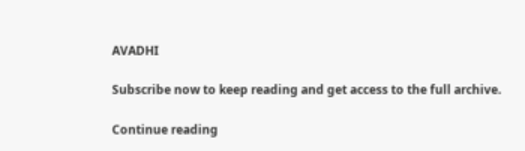AVADHI

Subscribe now to keep reading and get access to the full archive.

Continue reading